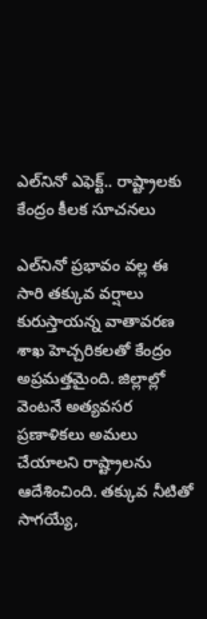ఎల్‌నినో ఎఫెక్ట్.. రాష్ట్రాలకు కేంద్రం కీలక సూచనలు

ఎల్‌నినో ప్రభావం వల్ల ఈ సారి తక్కువ వర్షాలు కురుస్తాయన్న వాతావరణ శాఖ హెచ్చరికలతో కేంద్రం అప్రమత్తమైంది. జిల్లాల్లో వెంటనే అత్యవసర ప్రణాళికలు అమలు చేయాలని రాష్ట్రాలను ఆదేశించింది. తక్కువ నీటితో సాగయ్యే,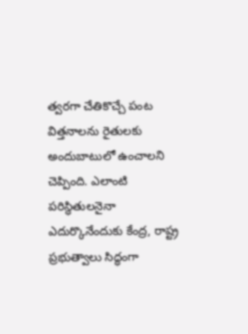త్వరగా చేతికొచ్చే పంట విత్తనాలను రైతులకు అందుబాటులో ఉంచాలని చెప్పింది. ఎలాంటి పరిస్థితులనైనా ఎదుర్కొనేందుకు కేంద్ర, రాష్ట్ర ప్రభుత్వాలు సిద్ధంగా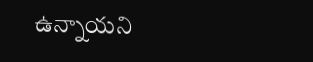ఉన్నాయని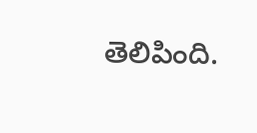తెలిపింది.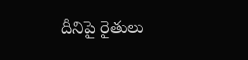దీనిపై రైతులు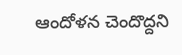ఆందోళన చెందొద్దని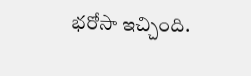భరోసా ఇచ్చింది.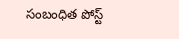సంబంధిత పోస్ట్